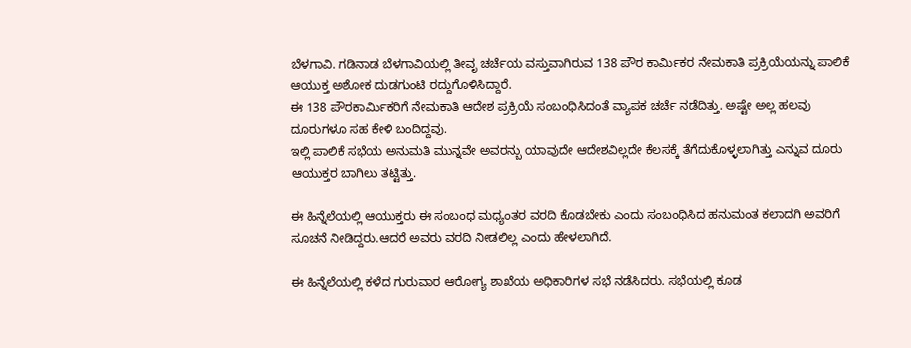ಬೆಳಗಾವಿ. ಗಡಿನಾಡ ಬೆಳಗಾವಿಯಲ್ಲಿ ತೀವೃ ಚರ್ಚೆಯ ವಸ್ತುವಾಗಿರುವ 138 ಪೌರ ಕಾರ್ಮಿಕರ ನೇಮಕಾತಿ ಪ್ರಕ್ರಿಯೆಯನ್ನು ಪಾಲಿಕೆ ಆಯುಕ್ತ ಅಶೋಕ ದುಡಗುಂಟಿ ರದ್ದುಗೊಳಿಸಿದ್ದಾರೆ.
ಈ 138 ಪೌರಕಾರ್ಮಿಕರಿಗೆ ನೇಮಕಾತಿ ಆದೇಶ ಪ್ರಕ್ರಿಯೆ ಸಂಬಂಧಿಸಿದಂತೆ ವ್ಯಾಪಕ ಚರ್ಚೆ ನಡೆದಿತ್ತು. ಅಷ್ಟೇ ಅಲ್ಲ ಹಲವು ದೂರುಗಳೂ ಸಹ ಕೇಳಿ ಬಂದಿದ್ದವು.
ಇಲ್ಲಿ ಪಾಲಿಕೆ ಸಭೆಯ ಅನುಮತಿ ಮುನ್ನವೇ ಅವರನ್ಬು ಯಾವುದೇ ಆದೇಶವಿಲ್ಲದೇ ಕೆಲಸಕ್ಕೆ ತೆಗೆದುಕೊಳ್ಳಲಾಗಿತ್ತು ಎನ್ನುವ ದೂರು ಆಯುಕ್ತರ ಬಾಗಿಲು ತಟ್ಟಿತ್ತು.

ಈ ಹಿನ್ನೆಲೆಯಲ್ಲಿ ಆಯುಕ್ತರು ಈ ಸಂಬಂಧ ಮಧ್ಯಂತರ ವರದಿ ಕೊಡಬೇಕು ಎಂದು ಸಂಬಂಧಿಸಿದ ಹನುಮಂತ ಕಲಾದಗಿ ಅವರಿಗೆ ಸೂಚನೆ ನೀಡಿದ್ದರು.ಆದರೆ ಅವರು ವರದಿ ನೀಡಲಿಲ್ಲ ಎಂದು ಹೇಳಲಾಗಿದೆ.

ಈ ಹಿನ್ನೆಲೆಯಲ್ಲಿ ಕಳೆದ ಗುರುವಾರ ಆರೋಗ್ಯ ಶಾಖೆಯ ಅಧಿಕಾರಿಗಳ ಸಭೆ ನಡೆಸಿದರು. ಸಭೆಯಲ್ಲಿ ಕೂಡ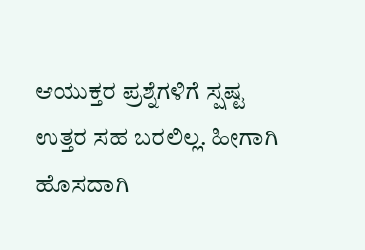ಆಯುಕ್ತರ ಪ್ರಶ್ನೆಗಳಿಗೆ ಸ್ಷಷ್ಟ ಉತ್ತರ ಸಹ ಬರಲಿಲ್ಲ. ಹೀಗಾಗಿ ಹೊಸದಾಗಿ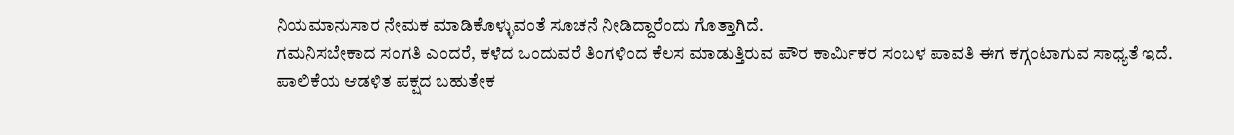ನಿಯಮಾನುಸಾರ ನೇಮಕ ಮಾಡಿಕೊಳ್ಳುವಂತೆ ಸೂಚನೆ ನೀಡಿದ್ದಾರೆಂದು ಗೊತ್ತಾಗಿದೆ.
ಗಮನಿಸಬೇಕಾದ ಸಂಗತಿ ಎಂದರೆ, ಕಳೆದ ಒಂದುವರೆ ತಿಂಗಳಿಂದ ಕೆಲಸ ಮಾಡುತ್ತಿರುವ ಪೌರ ಕಾರ್ಮಿಕರ ಸಂಬಳ ಪಾವತಿ ಈಗ ಕಗ್ಗಂಟಾಗುವ ಸಾಧ್ಯತೆ ಇದೆ.
ಪಾಲಿಕೆಯ ಆಡಳಿತ ಪಕ್ಷದ ಬಹುತೇಕ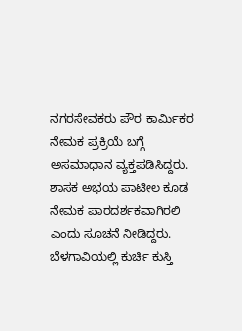ನಗರಸೇವಕರು ಪೌರ ಕಾರ್ಮಿಕರ ನೇಮಕ ಪ್ರಕ್ರಿಯೆ ಬಗ್ಗೆ ಅಸಮಾಧಾನ ವ್ಯಕ್ತಪಡಿಸಿದ್ದರು. ಶಾಸಕ ಅಭಯ ಪಾಟೀಲ ಕೂಡ ನೇಮಕ ಪಾರದರ್ಶಕವಾಗಿರಲಿ ಎಂದು ಸೂಚನೆ ನೀಡಿದ್ದರು.
ಬೆಳಗಾವಿಯಲ್ಲಿ ಕುರ್ಚಿ ಕುಸ್ತಿ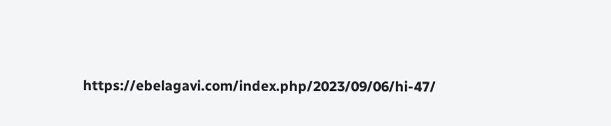https://ebelagavi.com/index.php/2023/09/06/hi-47/